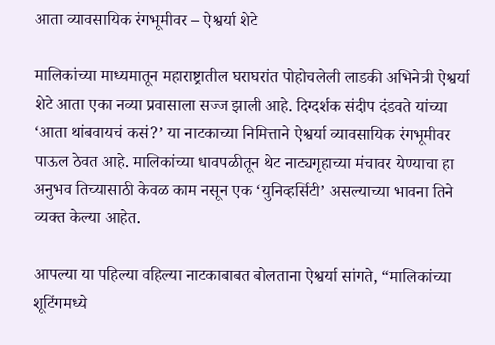आता व्यावसायिक रंगभूमीवर – ऐश्वर्या शेटे

मालिकांच्या माध्यमातून महाराष्ट्रातील घराघरांत पोहोचलेली लाडकी अभिनेत्री ऐश्वर्या शेटे आता एका नव्या प्रवासाला सज्ज झाली आहे. दिग्दर्शक संदीप दंडवते यांच्या ‘आता थांबवायचं कसं?’ या नाटकाच्या निमित्ताने ऐश्वर्या व्यावसायिक रंगभूमीवर पाऊल ठेवत आहे. मालिकांच्या धावपळीतून थेट नाट्यगृहाच्या मंचावर येण्याचा हा अनुभव तिच्यासाठी केवळ काम नसून एक ‘युनिव्हर्सिटी’ असल्याच्या भावना तिने व्यक्त केल्या आहेत.

आपल्या या पहिल्या वहिल्या नाटकाबाबत बोलताना ऐश्वर्या सांगते, “मालिकांच्या शूटिंगमध्ये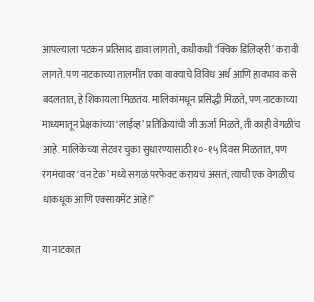आपल्याला पटकन प्रतिसाद द्यावा लागतो, कधीकधी ‘क्विक डिलिव्हरी’ करावी लागते. पण नाटकाच्या तालमींत एका वाक्याचे विविध अर्थ आणि हावभाव कसे बदलतात, हे शिकायला मिळतंय. मालिकांमधून प्रसिद्धी मिळते, पण नाटकाच्या माध्यमातून प्रेक्षकांच्या ‘लाईव्ह’ प्रतिक्रियांची जी ऊर्जा मिळते, ती काही वेगळीच आहे. मालिकेच्या सेटवर चुका सुधारण्यासाठी १०-१५ दिवस मिळतात, पण रंगमंचावर ‘वन टेक’ मध्ये सगळं परफेक्ट करायचं असतं, त्याची एक वेगळीच धाकधूक आणि एक्सायमेंट आहे!”

या नाटकात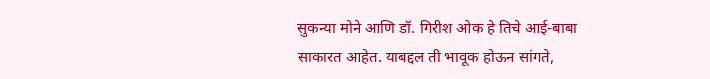सुकन्या मोने आणि डॉ. गिरीश ओक हे तिचे आई-बाबा साकारत आहेत. याबद्दल ती भावूक होऊन सांगते,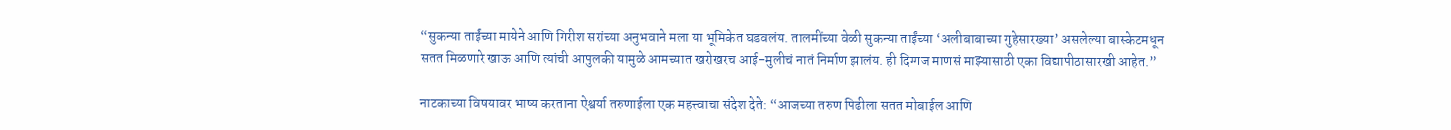“सुकन्या ताईंच्या मायेने आणि गिरीश सरांच्या अनुभवाने मला या भूमिकेत घडवलंय. तालमींच्या वेळी सुकन्या ताईंच्या ‘अलीबाबाच्या गुहेसारख्या’ असलेल्या बास्केटमधून सतत मिळणारे खाऊ आणि त्यांची आपुलकी यामुळे आमच्यात खरोखरच आई-मुलीचं नातं निर्माण झालंय. ही दिग्गज माणसं माझ्यासाठी एका विद्यापीठासारखी आहेत.”

नाटकाच्या विषयावर भाष्य करताना ऐश्वर्या तरुणाईला एक महत्त्वाचा संदेश देते: “आजच्या तरुण पिढीला सतत मोबाईल आणि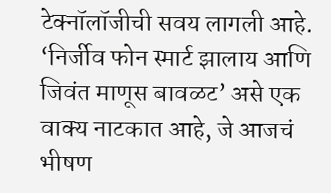टेक्नॉलॉजीची सवय लागली आहे. ‘निर्जीव फोन स्मार्ट झालाय आणि जिवंत माणूस बावळट’ असे एक वाक्य नाटकात आहे, जे आजचं भीषण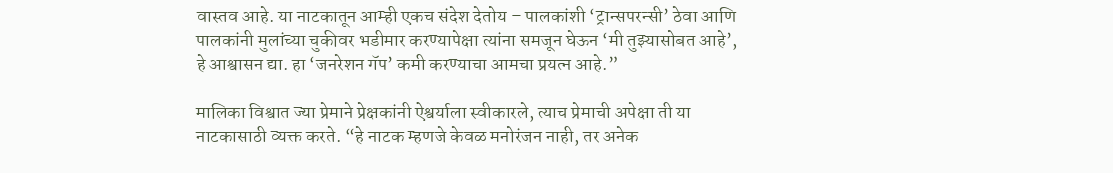वास्तव आहे. या नाटकातून आम्ही एकच संदेश देतोय – पालकांशी ‘ट्रान्सपरन्सी’ ठेवा आणि पालकांनी मुलांच्या चुकीवर भडीमार करण्यापेक्षा त्यांना समजून घेऊन ‘मी तुझ्यासोबत आहे’, हे आश्वासन द्या. हा ‘जनरेशन गॅप’ कमी करण्याचा आमचा प्रयत्न आहे.”

मालिका विश्वात ज्या प्रेमाने प्रेक्षकांनी ऐश्वर्याला स्वीकारले, त्याच प्रेमाची अपेक्षा ती या नाटकासाठी व्यक्त करते. “हे नाटक म्हणजे केवळ मनोरंजन नाही, तर अनेक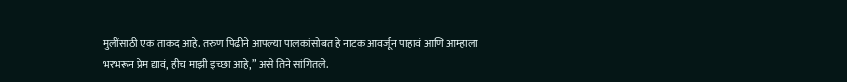मुलींसाठी एक ताकद आहे. तरुण पिढीने आपल्या पालकांसोबत हे नाटक आवर्जून पाहावं आणि आम्हाला भरभरून प्रेम द्यावं, हीच माझी इच्छा आहे,” असे तिने सांगितले.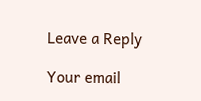Leave a Reply

Your email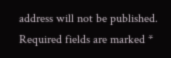address will not be published. Required fields are marked *